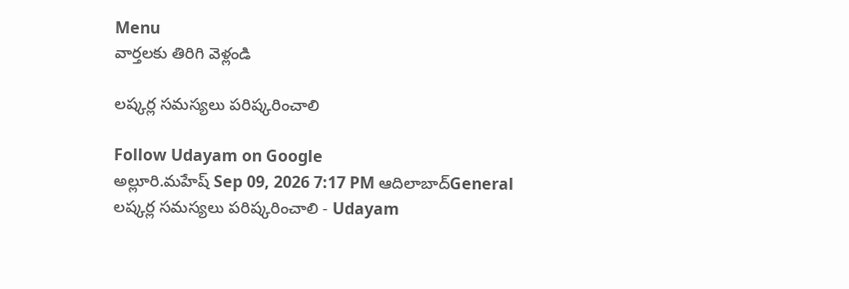Menu
వార్తలకు తిరిగి వెళ్లండి

లష్కర్ల సమస్యలు పరిష్కరించాలి

Follow Udayam on Google
అల్లూరి.మహేష్ Sep 09, 2026 7:17 PM ఆదిలాబాద్General
లష్కర్ల సమస్యలు పరిష్కరించాలి - Udayam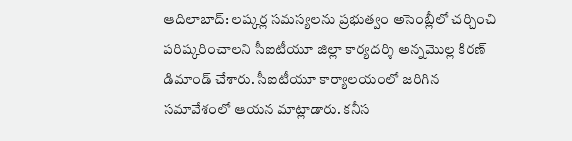ఆదిలాబాద్‌: లష్కర్ల సమస్యలను ప్రభుత్వం అసెంబ్లీలో చర్చించి పరిష్కరించాలని సీఐటీయూ జిల్లా కార్యదర్శి అన్నమొల్ల కిరణ్‌ డిమాండ్‌ చేశారు. సీఐటీయూ కార్యాలయంలో జరిగిన సమావేశంలో ఆయన మాట్లాడారు. కనీస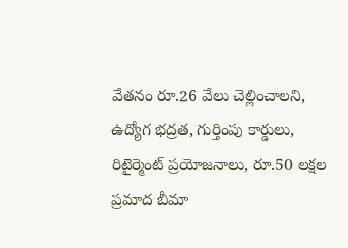వేతనం రూ.26 వేలు చెల్లించాలని, ఉద్యోగ భద్రత, గుర్తింపు కార్డులు, రిటైర్మెంట్‌ ప్రయోజనాలు, రూ.50 లక్షల ప్రమాద బీమా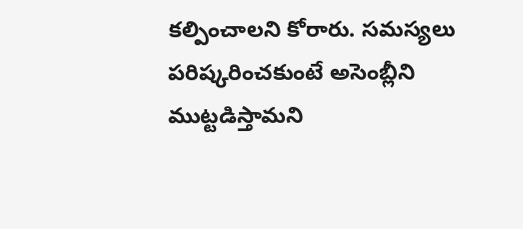కల్పించాలని కోరారు. సమస్యలు పరిష్కరించకుంటే అసెంబ్లీని ముట్టడిస్తామని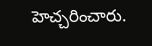హెచ్చరించారు.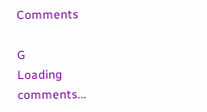Comments

G
Loading comments...